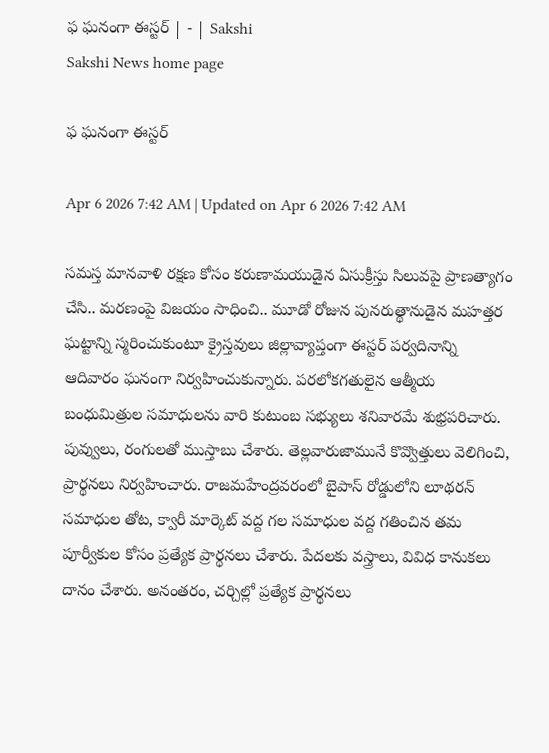ఫ ఘనంగా ఈస్టర్‌ | - | Sakshi
Sakshi News home page

ఫ ఘనంగా ఈస్టర్‌

Apr 6 2026 7:42 AM | Updated on Apr 6 2026 7:42 AM

సమస్త మానవాళి రక్షణ కోసం కరుణామయుడైన ఏసుక్రీస్తు సిలువపై ప్రాణత్యాగం చేసి.. మరణంపై విజయం సాధించి.. మూడో రోజున పునరుత్థానుడైన మహత్తర ఘట్టాన్ని స్మరించుకుంటూ క్రైస్తవులు జిల్లావ్యాప్తంగా ఈస్టర్‌ పర్వదినాన్ని ఆదివారం ఘనంగా నిర్వహించుకున్నారు. పరలోకగతులైన ఆత్మీయ బంధుమిత్రుల సమాధులను వారి కుటుంబ సభ్యులు శనివారమే శుభ్రపరిచారు. పువ్వులు, రంగులతో ముస్తాబు చేశారు. తెల్లవారుజామునే కొవ్వొత్తులు వెలిగించి, ప్రార్థనలు నిర్వహించారు. రాజమహేంద్రవరంలో బైపాస్‌ రోడ్డులోని లూథరన్‌ సమాధుల తోట, క్వారీ మార్కెట్‌ వద్ద గల సమాధుల వద్ద గతించిన తమ పూర్వీకుల కోసం ప్రత్యేక ప్రార్థనలు చేశారు. పేదలకు వస్త్రాలు, వివిధ కానుకలు దానం చేశారు. అనంతరం, చర్చిల్లో ప్రత్యేక ప్రార్థనలు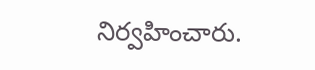నిర్వహించారు.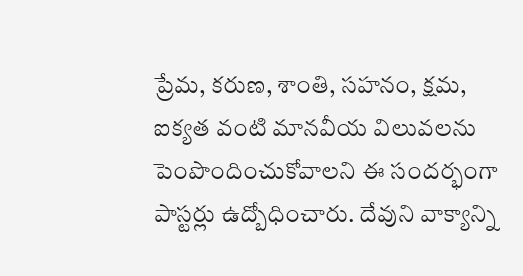ప్రేమ, కరుణ, శాంతి, సహనం, క్షమ, ఐక్యత వంటి మానవీయ విలువలను పెంపొందించుకోవాలని ఈ సందర్భంగా పాస్టర్లు ఉద్బోధించారు. దేవుని వాక్యాన్ని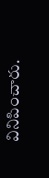వినిపించారు.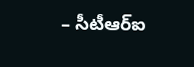– సీటీఆర్‌ఐ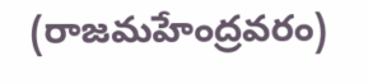(రాజమహేంద్రవరం)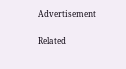Advertisement

Related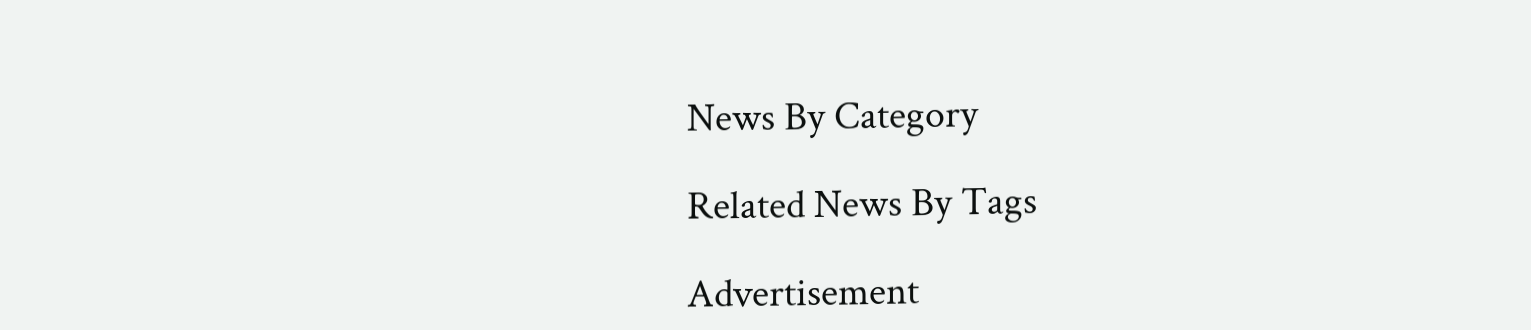News By Category

Related News By Tags

Advertisement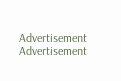Advertisement
Advertisement